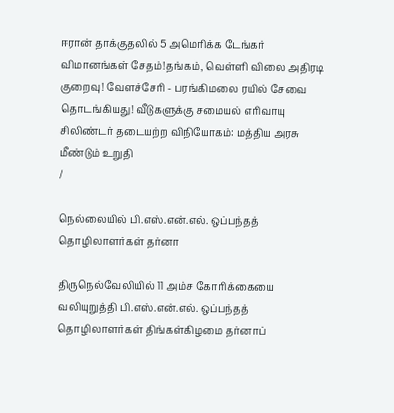ஈரான் தாக்குதலில் 5 அமெரிக்க டேங்கர் விமானங்கள் சேதம்!தங்கம், வெள்ளி விலை அதிரடி குறைவு! வேளச்சேரி - பரங்கிமலை ரயில் சேவை தொடங்கியது! வீடுகளுக்கு சமையல் எரிவாயு சிலிண்டர் தடையற்ற விநியோகம்: மத்திய அரசு மீண்டும் உறுதி
/

நெல்லையில் பி.எஸ்.என்.எல். ஒப்பந்தத் தொழிலாளர்கள் தர்னா

திருநெல்வேலியில் 11 அம்ச கோரிக்கையை வலியுறுத்தி பி.எஸ்.என்.எல். ஒப்பந்தத் தொழிலாளர்கள் திங்கள்கிழமை தர்னாப்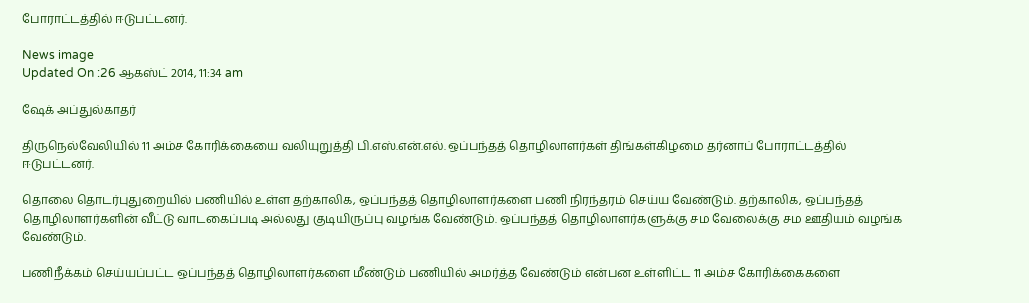போராட்டத்தில் ஈடுபட்டனர்.

News image
Updated On :26 ஆகஸ்ட் 2014, 11:34 am

ஷேக் அப்துல்காதர்

திருநெல்வேலியில் 11 அம்ச கோரிக்கையை வலியுறுத்தி பி.எஸ்.என்.எல். ஒப்பந்தத் தொழிலாளர்கள் திங்கள்கிழமை தர்னாப் போராட்டத்தில் ஈடுபட்டனர்.

தொலை தொடர்புதுறையில் பணியில் உள்ள தற்காலிக, ஒப்பந்தத் தொழிலாளர்களை பணி நிரந்தரம் செய்ய வேண்டும். தற்காலிக, ஒப்பந்தத் தொழிலாளர்களின் வீட்டு வாடகைப்படி அல்லது குடியிருப்பு வழங்க வேண்டும். ஒப்பந்தத் தொழிலாளர்களுக்கு சம வேலைக்கு சம ஊதியம் வழங்க வேண்டும்.

பணிநீக்கம் செய்யப்பட்ட ஒப்பந்தத் தொழிலாளர்களை மீண்டும் பணியில் அமர்த்த வேண்டும் என்பன உள்ளிட்ட 11 அம்ச கோரிக்கைகளை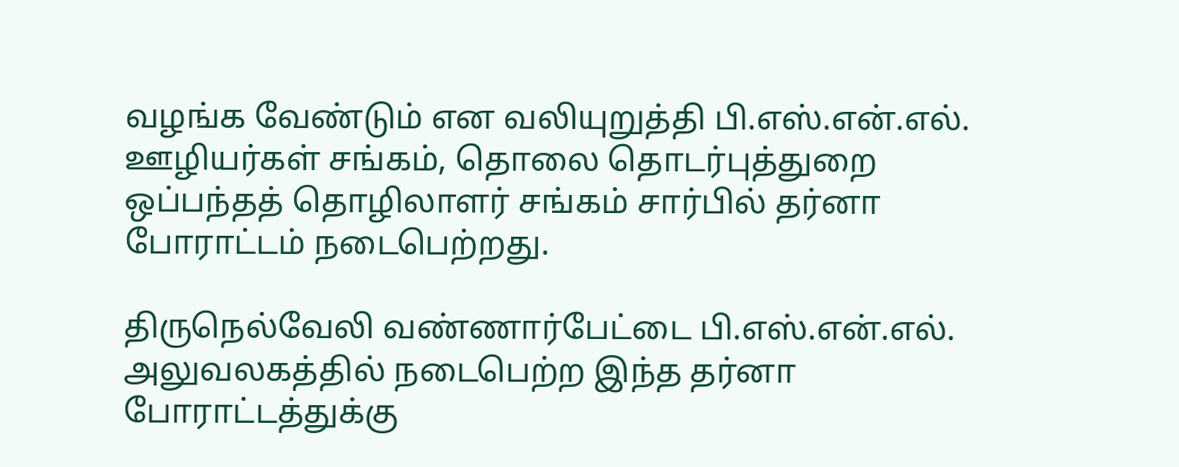வழங்க வேண்டும் என வலியுறுத்தி பி.எஸ்.என்.எல். ஊழியர்கள் சங்கம், தொலை தொடர்புத்துறை ஒப்பந்தத் தொழிலாளர் சங்கம் சார்பில் தர்னா போராட்டம் நடைபெற்றது.

திருநெல்வேலி வண்ணார்பேட்டை பி.எஸ்.என்.எல். அலுவலகத்தில் நடைபெற்ற இந்த தர்னா போராட்டத்துக்கு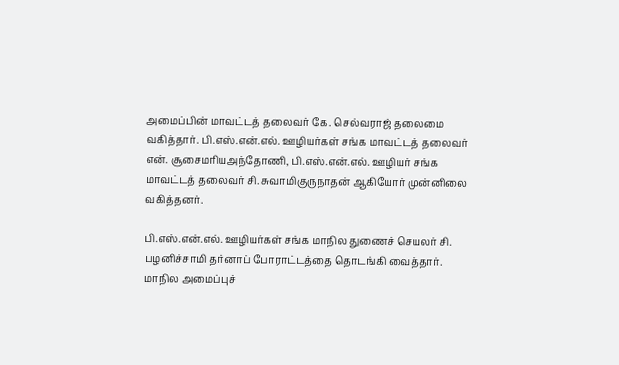அமைப்பின் மாவட்டத் தலைவர் கே. செல்வராஜ் தலைமை வகித்தார். பி.எஸ்.என்.எல். ஊழியர்கள் சங்க மாவட்டத் தலைவர் என். சூசைமரியஅந்தோணி, பி.எஸ்.என்.எல். ஊழியர் சங்க மாவட்டத் தலைவர் சி. சுவாமிகுருநாதன் ஆகியோர் முன்னிலை வகித்தனர்.

பி.எஸ்.என்.எல். ஊழியர்கள் சங்க மாநில துணைச் செயலர் சி. பழனிச்சாமி தர்னாப் போராட்டத்தை தொடங்கி வைத்தார். மாநில அமைப்புச்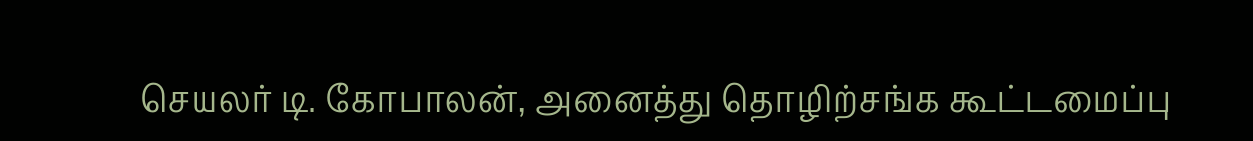செயலர் டி. கோபாலன், அனைத்து தொழிற்சங்க கூட்டமைப்பு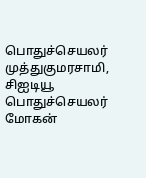பொதுச்செயலர் முத்துகுமரசாமி, சிஐடியூ பொதுச்செயலர் மோகன்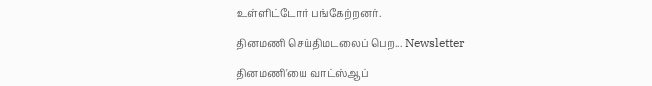உள்ளிட்டோர் பங்கேற்றனர்.

தினமணி செய்திமடலைப் பெற... Newsletter

தினமணி'யை வாட்ஸ்ஆப்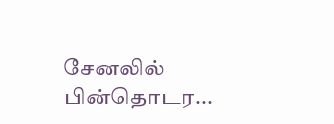சேனலில் பின்தொடர...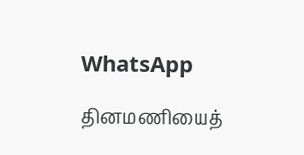WhatsApp

தினமணியைத்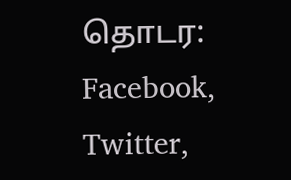தொடர: Facebook, Twitter,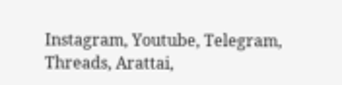Instagram, Youtube, Telegram, Threads, Arattai,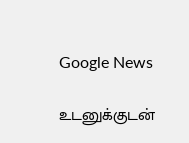Google News

உடனுக்குடன்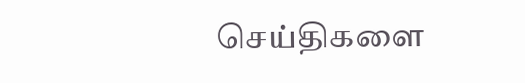செய்திகளை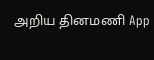அறிய தினமணி App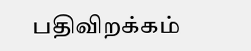பதிவிறக்கம்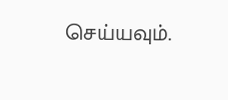செய்யவும்.